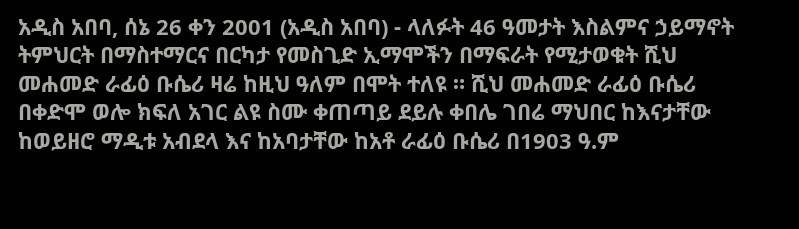አዲስ አበባ, ሰኔ 26 ቀን 2001 (አዲስ አበባ) - ላለፉት 46 ዓመታት እስልምና ኃይማኖት ትምህርት በማስተማርና በርካታ የመስጊድ ኢማሞችን በማፍራት የሚታወቁት ሺህ መሐመድ ራፊዕ ቡሴሪ ዛሬ ከዚህ ዓለም በሞት ተለዩ ። ሺህ መሐመድ ራፊዕ ቡሴሪ በቀድሞ ወሎ ክፍለ አገር ልዩ ስሙ ቀጠጣይ ደይሉ ቀበሌ ገበሬ ማህበር ከእናታቸው ከወይዘሮ ማዲቱ አብደላ እና ከአባታቸው ከአቶ ራፊዕ ቡሴሪ በ1903 ዓ.ም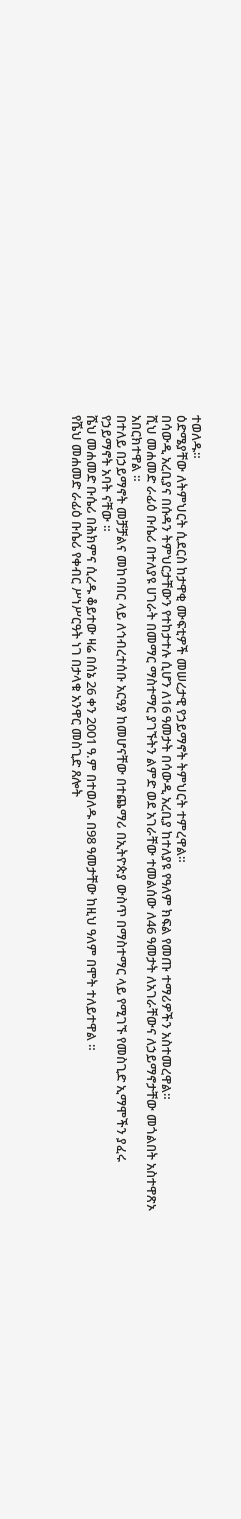ተወለዱ።
ዕድሜያቸው ለትምህርት ሲደርስ ከታዋቂ ሙፍቲዎች መሠረታዊ የኃይማኖት ትምህርት ተምረዋል።
በሳውዲ አረቢያና በሱዳን ትምህርታቸውን የተከታተሉ ሲሆን ለ16 ዓመታት በሳውዲ አረቢያ ከተለያዩ የዓለም ክፍል የመጡ ተማሪዎችን አስተመረዋል።
ሺህ መሐመድ ራፊዕ ቡሴሪ በተለያዩ ሀገራት በመማር ማስተማር ያገኙትን ልምድ ወደ አገራቸው ተመልሰው ለ46 ዓመታት ለአገራቸውና ለኃይማኖታቸው መጎልበት አስተዋጽኦ አበርክተዋል ።
በተለይ በኃይማኖት መቻቻልና መከባበር ላይ ለኅብረተሰቡ አርዓያ ከመሆናቸው በተጨማሪ በኢትዮጵያ ውስጥ በማስተማር ላይ የሚገኙ የመስጊድ ኢማሞችን ያፈሩ የኃይማኖት አባት ናቸው ።
ሼህ መሐመድ ቡሴሪ በሕክምና ሲረዱ ቆይተው ዛሬ በሰኔ 26 ቀን 2001 ዓ.ም በተወለዱ በ98 ዓመታቸው ከዚህ ዓለም በሞት ተለይተዋል ።
የሼህ መሐመድ ራፊዕ ቡሴሪ የቀብር ሥነሥርዓት ነገ በታላቁ አንዋር መስጊድ ጸሎት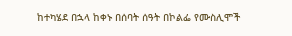ከተካሄደ በኋላ ከቀኑ በሰባት ሰዓት በኮልፌ የሙስሊሞች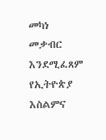መካነ መቃብር እንደሚፈጸም የኢትዮጵያ እስልምና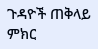ጉዳዮች ጠቅላይ ምክር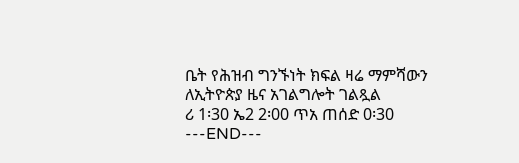ቤት የሕዝብ ግንኙነት ክፍል ዛሬ ማምሻውን ለኢትዮጵያ ዜና አገልግሎት ገልጿል
ሪ 1፡30 ኤ2 2፡00 ጥአ ጠሰድ 0፡30
---END---